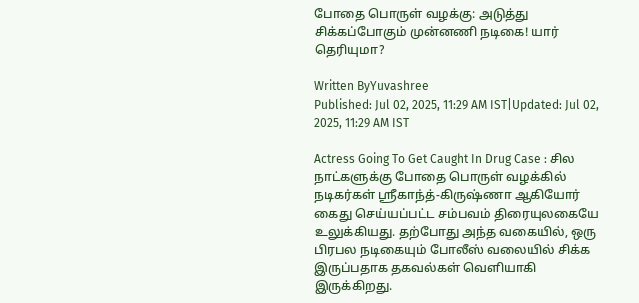போதை பொருள் வழக்கு: அடுத்து சிக்கப்போகும் முன்னணி நடிகை! யார் தெரியுமா?

Written ByYuvashree
Published: Jul 02, 2025, 11:29 AM IST|Updated: Jul 02, 2025, 11:29 AM IST

Actress Going To Get Caught In Drug Case : சில நாட்களுக்கு போதை பொருள் வழக்கில் நடிகர்கள் ஸ்ரீகாந்த்-கிருஷ்ணா ஆகியோர் கைது செய்யப்பட்ட சம்பவம் திரையுலகையே உலுக்கியது. தற்போது அந்த வகையில், ஒரு பிரபல நடிகையும் போலீஸ் வலையில் சிக்க இருப்பதாக தகவல்கள் வெளியாகி இருக்கிறது.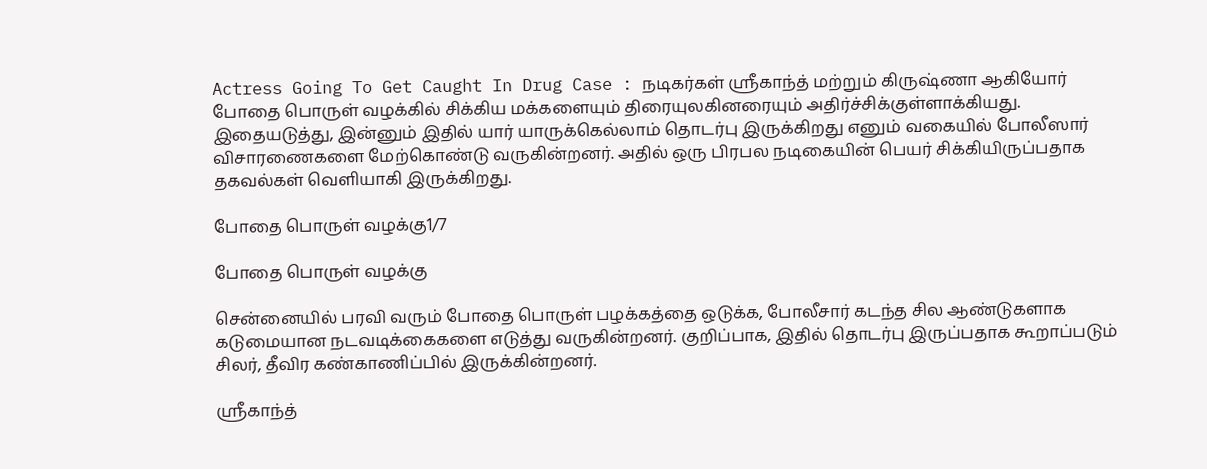Actress Going To Get Caught In Drug Case : நடிகர்கள் ஸ்ரீகாந்த் மற்றும் கிருஷ்ணா ஆகியோர் போதை பொருள் வழக்கில் சிக்கிய மக்களையும் திரையுலகினரையும் அதிர்ச்சிக்குள்ளாக்கியது. இதையடுத்து, இன்னும் இதில் யார் யாருக்கெல்லாம் தொடர்பு இருக்கிறது எனும் வகையில் போலீஸார் விசாரணைகளை மேற்கொண்டு வருகின்றனர். அதில் ஒரு பிரபல நடிகையின் பெயர் சிக்கியிருப்பதாக தகவல்கள் வெளியாகி இருக்கிறது.

போதை பொருள் வழக்கு1/7

போதை பொருள் வழக்கு

சென்னையில் பரவி வரும் போதை பொருள் பழக்கத்தை ஒடுக்க, போலீசார் கடந்த சில ஆண்டுகளாக கடுமையான நடவடிக்கைகளை எடுத்து வருகின்றனர். குறிப்பாக, இதில் தொடர்பு இருப்பதாக கூறாப்படும் சிலர், தீவிர கண்காணிப்பில் இருக்கின்றனர்.

ஸ்ரீகாந்த்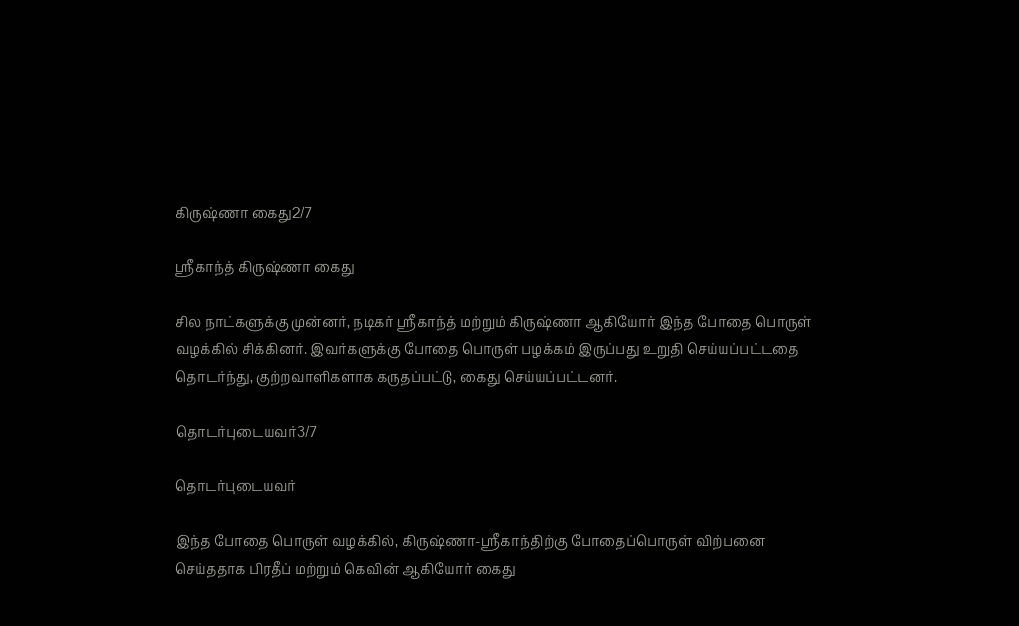கிருஷ்ணா கைது2/7

ஸ்ரீகாந்த் கிருஷ்ணா கைது

சில நாட்களுக்கு முன்னர், நடிகர் ஸ்ரீகாந்த் மற்றும் கிருஷ்ணா ஆகியோர் இந்த போதை பொருள் வழக்கில் சிக்கினர். இவர்களுக்கு போதை பொருள் பழக்கம் இருப்பது உறுதி செய்யப்பட்டதை தொடர்ந்து, குற்றவாளிகளாக கருதப்பட்டு, கைது செய்யப்பட்டனர்.

தொடர்புடையவர்3/7

தொடர்புடையவர்

இந்த போதை பொருள் வழக்கில், கிருஷ்ணா-ஸ்ரீகாந்திற்கு போதைப்பொருள் விற்பனை செய்ததாக பிரதீப் மற்றும் கெவின் ஆகியோர் கைது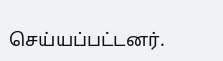செய்யப்பட்டனர்.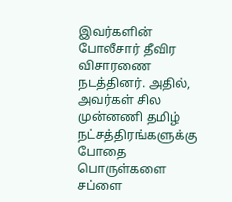இவர்களின் போலீசார் தீவிர விசாரணை நடத்தினர். அதில், அவர்கள் சில முன்னணி தமிழ் நட்சத்திரங்களுக்கு போதை பொருள்களை சப்ளை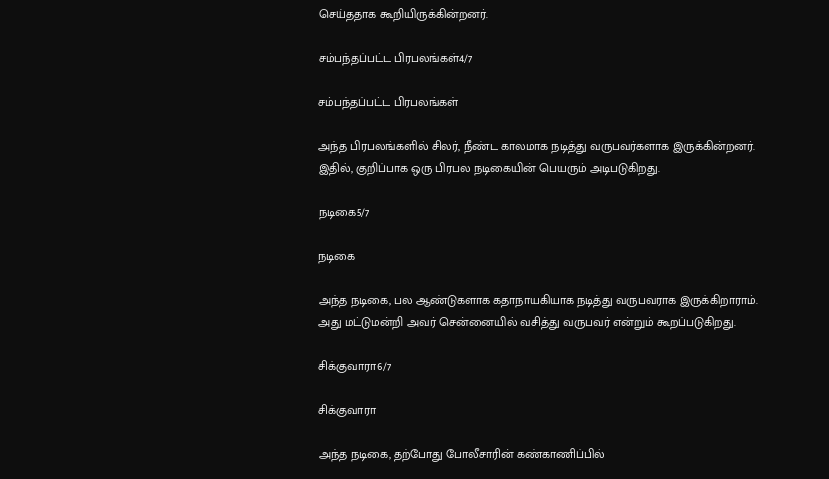செய்ததாக கூறியிருக்கின்றனர்.

சம்பந்தப்பட்ட பிரபலங்கள்4/7

சம்பந்தப்பட்ட பிரபலங்கள்

அந்த பிரபலங்களில் சிலர், நீண்ட காலமாக நடித்து வருபவர்களாக இருக்கின்றனர். இதில், குறிப்பாக ஒரு பிரபல நடிகையின் பெயரும் அடிபடுகிறது.

நடிகை5/7

நடிகை

அந்த நடிகை, பல ஆண்டுகளாக கதாநாயகியாக நடித்து வருபவராக இருக்கிறாராம். அது மட்டுமன்றி அவர் சென்னையில் வசித்து வருபவர் என்றும் கூறப்படுகிறது.

சிக்குவாரா6/7

சிக்குவாரா

அந்த நடிகை, தற்போது போலீசாரின் கண்காணிப்பில்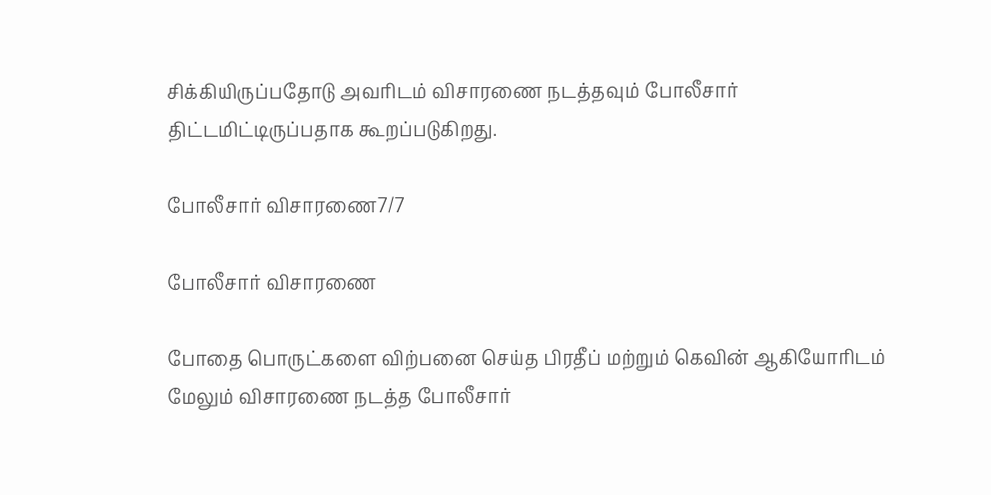சிக்கியிருப்பதோடு அவரிடம் விசாரணை நடத்தவும் போலீசார் திட்டமிட்டிருப்பதாக கூறப்படுகிறது.

போலீசார் விசாரணை7/7

போலீசார் விசாரணை

போதை பொருட்களை விற்பனை செய்த பிரதீப் மற்றும் கெவின் ஆகியோரிடம் மேலும் விசாரணை நடத்த போலீசார்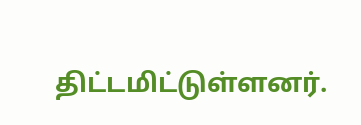திட்டமிட்டுள்ளனர்.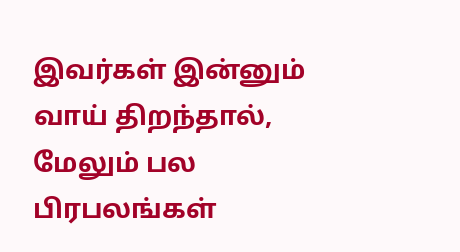இவர்கள் இன்னும் வாய் திறந்தால், மேலும் பல பிரபலங்கள்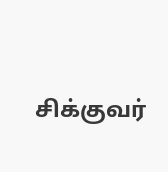சிக்குவர்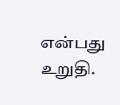என்பது உறுதி.